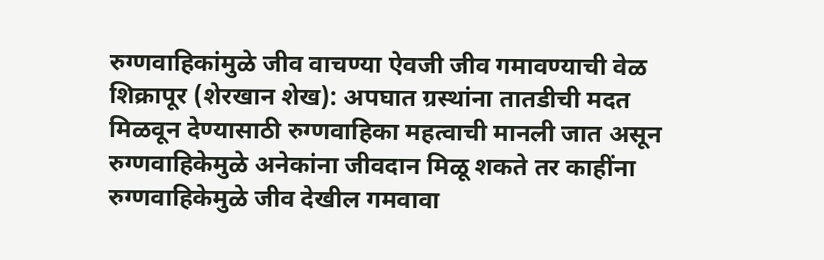रुग्णवाहिकांमुळे जीव वाचण्या ऐवजी जीव गमावण्याची वेळ
शिक्रापूर (शेरखान शेख): अपघात ग्रस्थांना तातडीची मदत मिळवून देण्यासाठी रुग्णवाहिका महत्वाची मानली जात असून रुग्णवाहिकेमुळे अनेकांना जीवदान मिळू शकते तर काहींना रुग्णवाहिकेमुळे जीव देखील गमवावा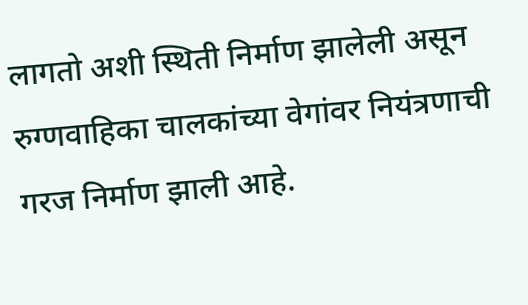लागतो अशी स्थिती निर्माण झालेली असून रुग्णवाहिका चालकांच्या वेगांवर नियंत्रणाची गरज निर्माण झाली आहे.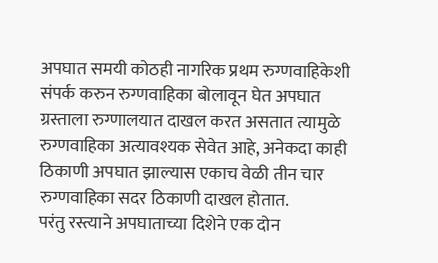अपघात समयी कोठही नागरिक प्रथम रुग्णवाहिकेशी संपर्क करुन रुग्णवाहिका बोलावून घेत अपघात ग्रस्ताला रुग्णालयात दाखल करत असतात त्यामुळे रुग्णवाहिका अत्यावश्यक सेवेत आहे, अनेकदा काही ठिकाणी अपघात झाल्यास एकाच वेळी तीन चार रुग्णवाहिका सदर ठिकाणी दाखल होतात.
परंतु रस्त्याने अपघाताच्या दिशेने एक दोन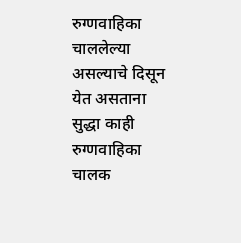रुग्णवाहिका चाललेल्या असल्याचे दिसून येत असताना सुद्धा काही रुग्णवाहिका चालक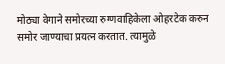मोठ्या वेगाने समोरच्या रुग्णवाहिकेला ओहरटेक करुन समोर जाण्याचा प्रयत्न करतात. त्यामुळे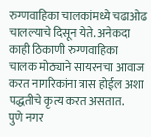रुग्णवाहिका चालकांमध्ये चढाओढ चालल्याचे दिसून येते. अनेकदा काही ठिकाणी रुग्णवाहिका चालक मोठ्याने सायरनचा आवाज करत नागरिकांना त्रास होईल अशा पद्धतीचे कृत्य करत असतात.
पुणे नगर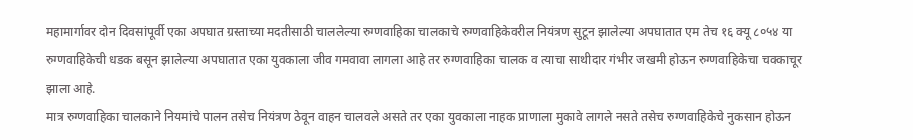महामार्गावर दोन दिवसांपूर्वी एका अपघात ग्रस्ताच्या मदतीसाठी चाललेल्या रुग्णवाहिका चालकाचे रुग्णवाहिकेवरील नियंत्रण सुटून झालेल्या अपघातात एम तेच १६ क्यू ८०५४ या रुग्णवाहिकेची धडक बसून झालेल्या अपघातात एका युवकाला जीव गमवावा लागला आहे तर रुग्णवाहिका चालक व त्याचा साथीदार गंभीर जखमी होऊन रुग्णवाहिकेचा चक्काचूर झाला आहे.
मात्र रुग्णवाहिका चालकाने नियमांचे पालन तसेच नियंत्रण ठेवून वाहन चालवले असते तर एका युवकाला नाहक प्राणाला मुकावे लागले नसते तसेच रुग्णवाहिकेचे नुकसान होऊन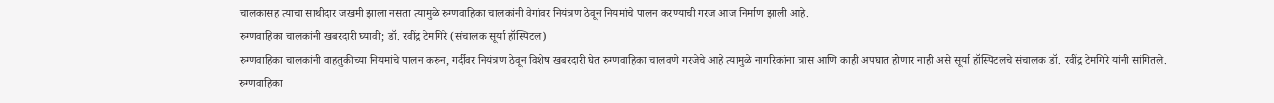चालकासह त्याचा साथीदार जखमी झाला नसता त्यामुळे रुग्णवाहिका चालकांनी वेगांवर नियंत्रण ठेवून नियमांचे पालन करण्याची गरज आज निर्माण झाली आहे.
रुग्णवाहिका चालकांनी खबरदारी घ्यावी; डॉ. रवींद्र टेमगिरे (संचालक सूर्या हॉस्पिटल)
रुग्णवाहिका चालकांनी वाहतुकीच्या नियमांचे पालन करुन, गर्दीवर नियंत्रण ठेवून विशेष खबरदारी घेत रुग्णवाहिका चालवणे गरजेचे आहे त्यामुळे नागरिकांना त्रास आणि काही अपघात होणार नाही असे सूर्या हॉस्पिटलचे संचालक डॉ. रवींद्र टेमगिरे यांनी सांगितले.
रुग्णवाहिका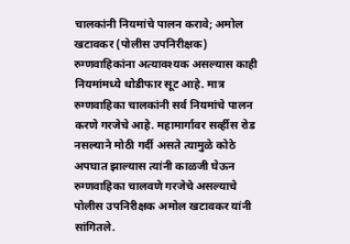चालकांनी नियमांचे पालन करावे; अमोल खटावकर (पोलीस उपनिरीक्षक)
रुग्णवाहिकांना अत्यावश्यक असल्यास काही नियमांमध्ये थोडीफार सूट आहे. मात्र रुग्णवाहिका चालकांनी सर्व नियमांचे पालन करणे गरजेचे आहे. महामार्गावर सर्व्हीस रोड नसल्याने मोठी गर्दी असते त्यामुळे कोठे अपघात झाल्यास त्यांनी काळजी घेऊन रुग्णवाहिका चालवणे गरजेचे असल्याचे पोलीस उपनिरीक्षक अमोल खटावकर यांनी सांगितले.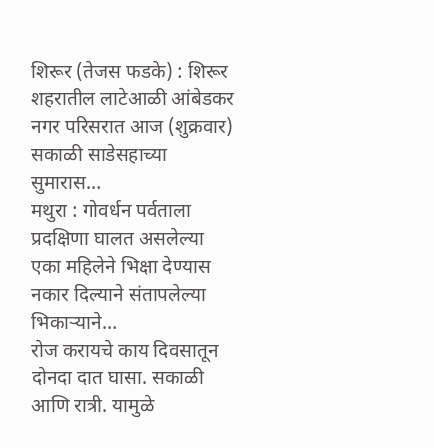शिरूर (तेजस फडके) : शिरूर शहरातील लाटेआळी आंबेडकर नगर परिसरात आज (शुक्रवार) सकाळी साडेसहाच्या सुमारास…
मथुरा : गोवर्धन पर्वताला प्रदक्षिणा घालत असलेल्या एका महिलेने भिक्षा देण्यास नकार दिल्याने संतापलेल्या भिकाऱ्याने…
रोज करायचे काय दिवसातून दोनदा दात घासा. सकाळी आणि रात्री. यामुळे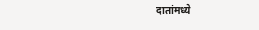दातांमध्ये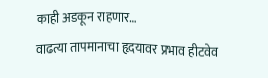काही अडकून राहणार…
वाढत्या तापमानाचा हृदयावर प्रभाव हीटवेव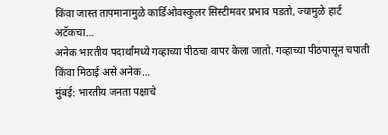किंवा जास्त तापमानामुळे कार्डिओवस्कुलर सिस्टीमवर प्रभाव पडतो, ज्यामुळे हार्ट अटॅकचा…
अनेक भारतीय पदार्थांमध्ये गव्हाच्या पीठचा वापर केला जातो. गव्हाच्या पीठपासून चपाती किंवा मिठाई असे अनेक…
मुंबई: भारतीय जनता पक्षाचे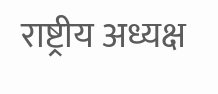राष्ट्रीय अध्यक्ष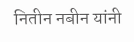नितीन नबीन यांनी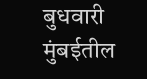बुधवारी मुंबईतील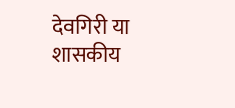देवगिरी या शासकीय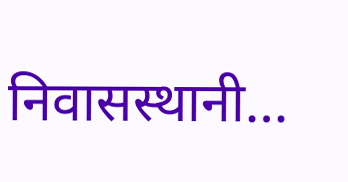निवासस्थानी…